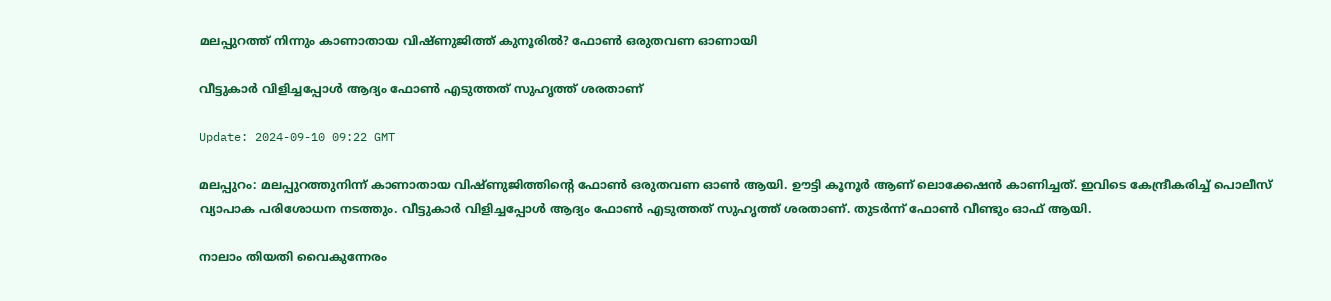മലപ്പുറത്ത് നിന്നും കാണാതായ വിഷ്ണുജിത്ത് കുനൂരില്‍? ഫോൺ ഒരുതവണ ഓണായി

വീട്ടുകാർ വിളിച്ചപ്പോൾ ആദ്യം ഫോൺ എടുത്തത് സുഹൃത്ത് ശരതാണ്

Update: 2024-09-10 09:22 GMT

മലപ്പുറം: മലപ്പുറത്തുനിന്ന് കാണാതായ വിഷ്ണുജിത്തിന്‍റെ ഫോൺ ഒരുതവണ ഓൺ ആയി. ഊട്ടി കൂനൂർ ആണ് ലൊക്കേഷൻ കാണിച്ചത്. ഇവിടെ കേന്ദ്രീകരിച്ച് പൊലീസ് വ്യാപാക പരിശോധന നടത്തും. വീട്ടുകാർ വിളിച്ചപ്പോൾ ആദ്യം ഫോൺ എടുത്തത് സുഹൃത്ത് ശരതാണ്. തുടര്‍ന്ന് ഫോൺ വീണ്ടും ഓഫ് ആയി.

നാലാം തിയതി വൈകുന്നേരം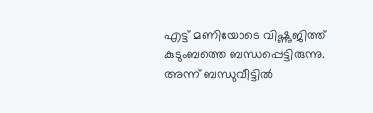എട്ട് മണിയോടെ വിഷ്ണുജിത്ത് കുടുംബത്തെ ബന്ധപ്പെട്ടിരുന്നു. അന്ന് ബന്ധുവീട്ടിൽ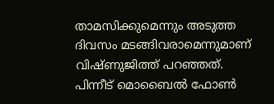താമസിക്കുമെന്നും അടുത്ത ദിവസം മടങ്ങിവരാമെന്നുമാണ് വിഷ്ണുജിത്ത് പറഞ്ഞത്. പിന്നീട് മൊബൈൽ ഫോൺ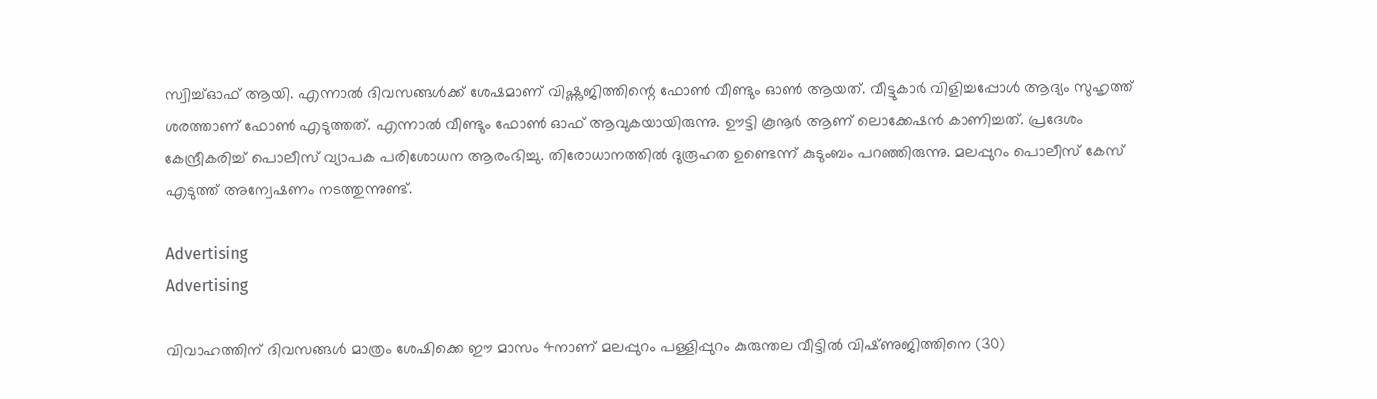സ്വിച്ച്ഓഫ് ആയി. എന്നാൽ ദിവസങ്ങൾക്ക് ശേഷമാണ് വിഷ്ണുജിത്തിന്റെ ഫോൺ വീണ്ടും ഓൺ ആയത്. വീട്ടുകാർ വിളിച്ചപ്പോൾ ആദ്യം സുഹൃത്ത് ശരത്താണ് ഫോൺ എടുത്തത്. എന്നാൽ വീണ്ടും ഫോൺ ഓഫ് ആവുകയായിരുന്നു. ഊട്ടി കൂനൂർ ആണ് ലൊക്കേഷൻ കാണിച്ചത്. പ്രദേശം കേന്ദ്രീകരിച്ച് പൊലീസ് വ്യാപക പരിശോധന ആരംഭിച്ചു. തിരോധാനത്തിൽ ദുരൂഹത ഉണ്ടെന്ന് കുടുംബം പറഞ്ഞിരുന്നു. മലപ്പുറം പൊലീസ് കേസ് എടുത്ത് അന്വേഷണം നടത്തുന്നുണ്ട്.

Advertising
Advertising

വിവാഹത്തിന് ദിവസങ്ങള്‍ മാത്രം ശേഷിക്കെ ഈ മാസം 4നാണ് മലപ്പുറം പള്ളിപ്പുറം കുരുന്തല വീട്ടില്‍ വിഷ്‌ണുജിത്തിനെ (30)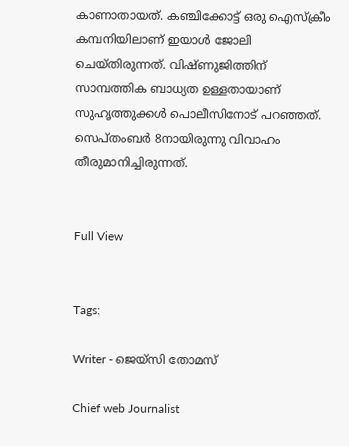കാണാതായത്. കഞ്ചിക്കോട്ട് ഒരു ഐസ്‌ക്രീം കമ്പനിയിലാണ് ഇയാള്‍ ജോലി ചെയ്‌തിരുന്നത്. വിഷ്‌ണുജിത്തിന് സാമ്പത്തിക ബാധ്യത ഉള്ളതായാണ് സുഹൃത്തുക്കള്‍ പൊലീസിനോട് പറഞ്ഞത്. സെപ്തംബര്‍ 8നായിരുന്നു വിവാഹം തീരുമാനിച്ചിരുന്നത്.


Full View


Tags:

Writer - ജെയ്സി തോമസ്

Chief web Journalist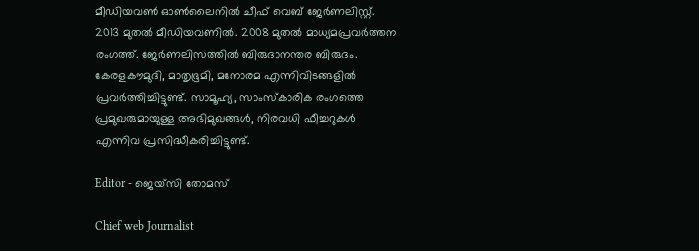മീഡിയവൺ ഓൺലൈനിൽ ചീഫ് വെബ് ജേർണലിസ്റ്റ്. 2013 മുതൽ മീഡിയവണിൽ. 2008 മുതൽ മാധ്യമപ്രവർത്തന രംഗത്ത്. ജേർണലിസത്തിൽ ബിരുദാനന്തര ബിരുദം. കേരളകൗമുദി, മാതൃഭൂമി, മനോരമ എന്നിവിടങ്ങളിൽ പ്രവർത്തിച്ചിട്ടുണ്ട്. സാമൂഹ്യ, സാംസ്‌കാരിക രംഗത്തെ പ്രമുഖരുമായുള്ള അഭിമുഖങ്ങൾ, നിരവധി ഫീച്ചറുകൾ എന്നിവ പ്രസിദ്ധീകരിച്ചിട്ടുണ്ട്.

Editor - ജെയ്സി തോമസ്

Chief web Journalist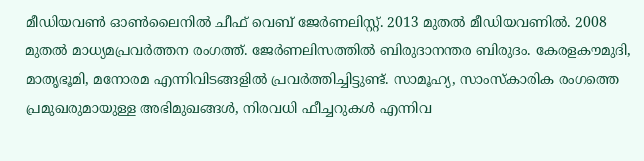മീഡിയവൺ ഓൺലൈനിൽ ചീഫ് വെബ് ജേർണലിസ്റ്റ്. 2013 മുതൽ മീഡിയവണിൽ. 2008 മുതൽ മാധ്യമപ്രവർത്തന രംഗത്ത്. ജേർണലിസത്തിൽ ബിരുദാനന്തര ബിരുദം. കേരളകൗമുദി, മാതൃഭൂമി, മനോരമ എന്നിവിടങ്ങളിൽ പ്രവർത്തിച്ചിട്ടുണ്ട്. സാമൂഹ്യ, സാംസ്‌കാരിക രംഗത്തെ പ്രമുഖരുമായുള്ള അഭിമുഖങ്ങൾ, നിരവധി ഫീച്ചറുകൾ എന്നിവ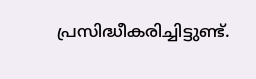പ്രസിദ്ധീകരിച്ചിട്ടുണ്ട്.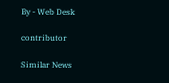By - Web Desk

contributor

Similar News